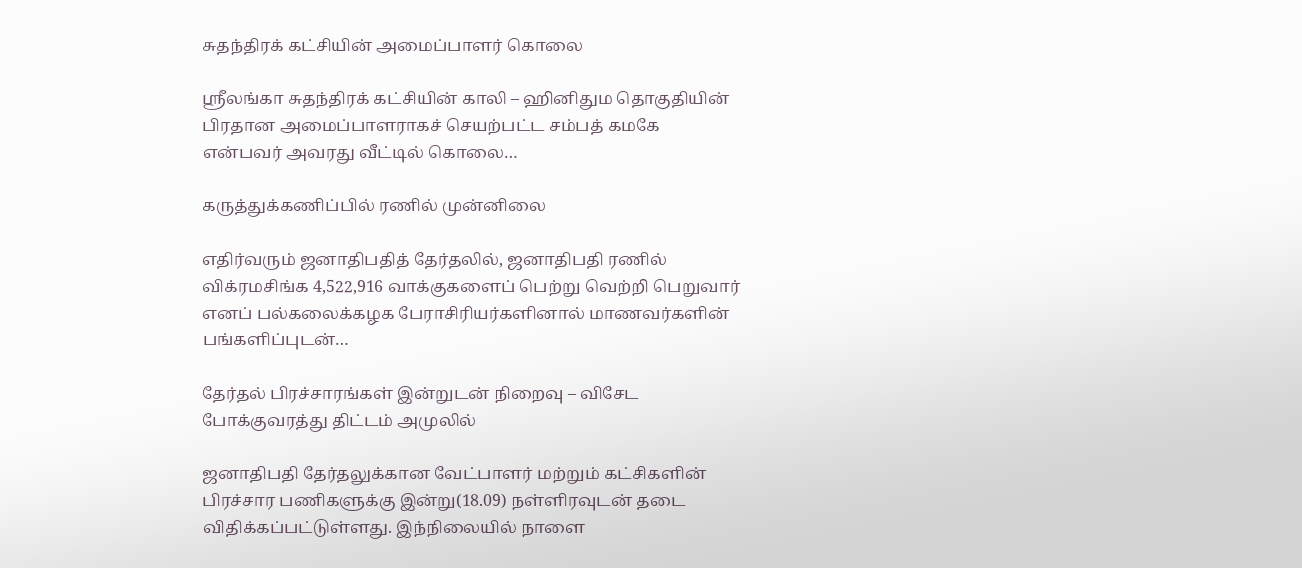சுதந்திரக் கட்சியின் அமைப்பாளர் கொலை

ஸ்ரீலங்கா சுதந்திரக் கட்சியின் காலி – ஹினிதும தொகுதியின் பிரதான அமைப்பாளராகச் செயற்பட்ட சம்பத் கமகே என்பவர் அவரது வீட்டில் கொலை…

கருத்துக்கணிப்பில் ரணில் முன்னிலை

எதிர்வரும் ஜனாதிபதித் தேர்தலில், ஜனாதிபதி ரணில் விக்ரமசிங்க 4,522,916 வாக்குகளைப் பெற்று வெற்றி பெறுவார் எனப் பல்கலைக்கழக பேராசிரியர்களினால் மாணவர்களின் பங்களிப்புடன்…

தேர்தல் பிரச்சாரங்கள் இன்றுடன் நிறைவு – விசேட போக்குவரத்து திட்டம் அமுலில்

ஜனாதிபதி தேர்தலுக்கான வேட்பாளர் மற்றும் கட்சிகளின் பிரச்சார பணிகளுக்கு இன்று(18.09) நள்ளிரவுடன் தடை விதிக்கப்பட்டுள்ளது. இந்நிலையில் நாளை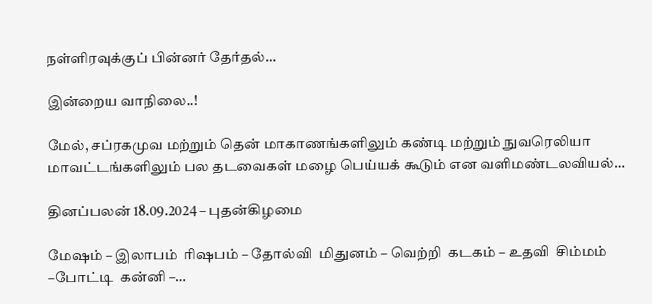நள்ளிரவுக்குப் பின்னர் தேர்தல்…

இன்றைய வாநிலை..!

மேல், சப்ரகமுவ மற்றும் தென் மாகாணங்களிலும் கண்டி மற்றும் நுவரெலியா மாவட்டங்களிலும் பல தடவைகள் மழை பெய்யக் கூடும் என வளிமண்டலவியல்…

தினப்பலன் 18.09.2024 – புதன்கிழமை

மேஷம் – இலாபம்  ரிஷபம் – தோல்வி  மிதுனம் – வெற்றி  கடகம் – உதவி  சிம்மம் –போட்டி  கன்னி –…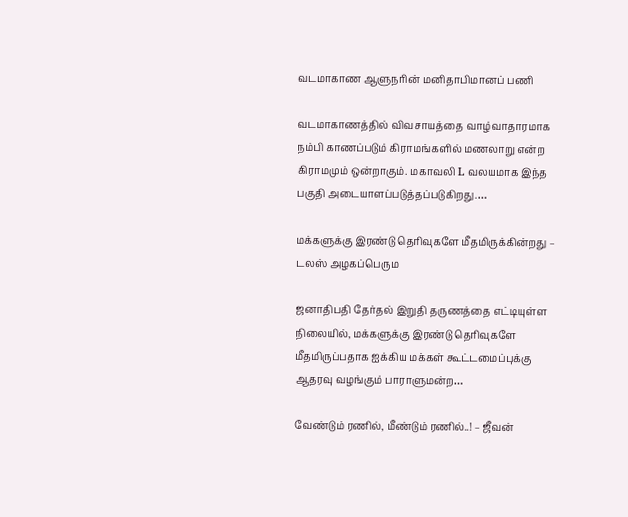வடமாகாண ஆளுநரின் மனிதாபிமானப் பணி

வடமாகாணத்தில் விவசாயத்தை வாழ்வாதாரமாக நம்பி காணப்படும் கிராமங்களில் மணலாறு என்ற கிராமமும் ஒன்றாகும். மகாவலி L வலயமாக இந்த பகுதி அடையாளப்படுத்தப்படுகிறது.…

மக்களுக்கு இரண்டு தெரிவுகளே மீதமிருக்கின்றது – டலஸ் அழகப்பெரும

ஜனாதிபதி தேர்தல் இறுதி தருணத்தை எட்டியுள்ள நிலையில், மக்களுக்கு இரண்டு தெரிவுகளே மீதமிருப்பதாக ஐக்கிய மக்கள் கூட்டமைப்புக்கு ஆதரவு வழங்கும் பாராளுமன்ற…

வேண்டும் ரணில், மீண்டும் ரணில்..! – ஜீவன்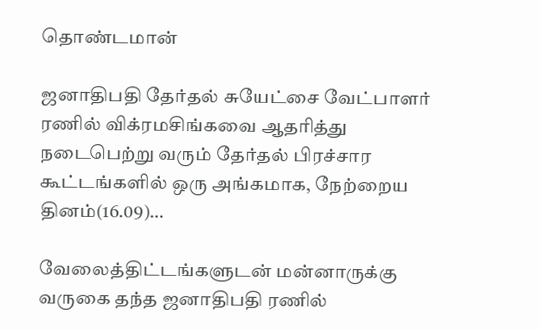தொண்டமான்

ஜனாதிபதி தேர்தல் சுயேட்சை வேட்பாளர் ரணில் விக்ரமசிங்கவை ஆதரித்து நடைபெற்று வரும் தேர்தல் பிரச்சார கூட்டங்களில் ஒரு அங்கமாக, நேற்றைய தினம்(16.09)…

வேலைத்திட்டங்களுடன் மன்னாருக்கு வருகை தந்த ஜனாதிபதி ரணில்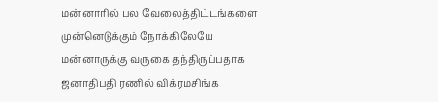மன்னாரில் பல வேலைத்திட்டங்களை முன்னெடுக்கும் நோக்கிலேயே மன்னாருக்கு வருகை தந்திருப்பதாக ஜனாதிபதி ரணில் விக்ரமசிங்க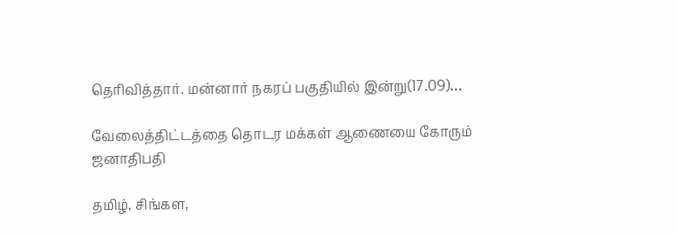தெரிவித்தார். மன்னார் நகரப் பகுதியில் இன்று(17.09)…

வேலைத்திட்டத்தை தொடர‌ மக்கள் ஆணையை கோரும் ஜனாதிபதி

தமிழ், சிங்கள,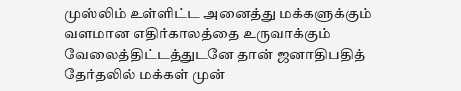முஸ்லிம் உள்ளிட்ட அனைத்து மக்களுக்கும் வளமான எதிர்காலத்தை உருவாக்கும் வேலைத்திட்டத்துடனே தான் ஜனாதிபதித் தேர்தலில் மக்கள் முன்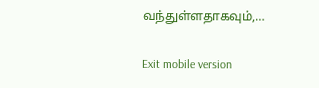வந்துள்ளதாகவும்,…

Exit mobile version